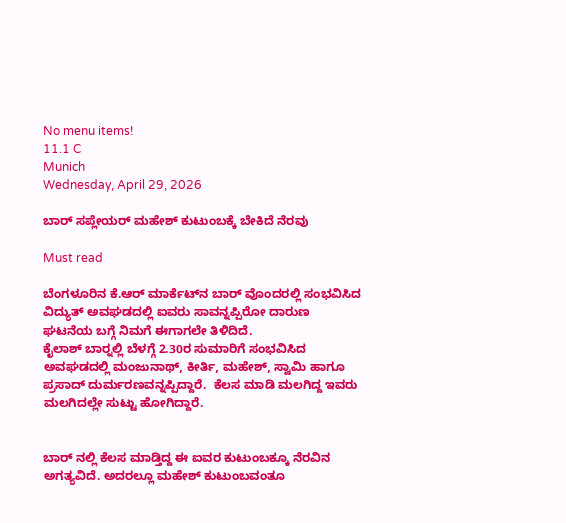No menu items!
11.1 C
Munich
Wednesday, April 29, 2026

ಬಾರ್ ಸಪ್ಲೇಯರ್ ಮಹೇಶ್ ಕುಟುಂಬಕ್ಕೆ ಬೇಕಿದೆ ನೆರವು

Must read

ಬೆಂಗಳೂರಿನ ಕೆ.ಆರ್ ಮಾರ್ಕೆಟ್‍ನ ಬಾರ್ ವೊಂದರಲ್ಲಿ ಸಂಭವಿಸಿದ ವಿದ್ಯುತ್ ಅವಘಡದಲ್ಲಿ ಐವರು ಸಾವನ್ನಪ್ಪಿರೋ ದಾರುಣ ಘಟನೆಯ ಬಗ್ಗೆ ನಿಮಗೆ ಈಗಾಗಲೇ ತಿಳಿದಿದೆ.
ಕೈಲಾಶ್ ಬಾರ್‍ನಲ್ಲಿ ಬೆಳಗ್ಗೆ 2.30ರ ಸುಮಾರಿಗೆ ಸಂಭವಿಸಿದ ಅವಘಡದಲ್ಲಿ ಮಂಜುನಾಥ್, ಕೀರ್ತಿ, ಮಹೇಶ್, ಸ್ವಾಮಿ ಹಾಗೂ ಪ್ರಸಾದ್ ದುರ್ಮರಣವನ್ನಪ್ಪಿದ್ದಾರೆ.  ಕೆಲಸ ಮಾಡಿ ಮಲಗಿದ್ದ ಇವರು ಮಲಗಿದಲ್ಲೇ ಸುಟ್ಟು ಹೋಗಿದ್ದಾರೆ.


ಬಾರ್ ನಲ್ಲಿ ಕೆಲಸ ಮಾಡ್ತಿದ್ದ ಈ ಐವರ ಕುಟುಂಬಕ್ಕೂ ನೆರವಿನ ಅಗತ್ಯವಿದೆ. ಅದರಲ್ಲೂ ಮಹೇಶ್ ಕುಟುಂಬವಂತೂ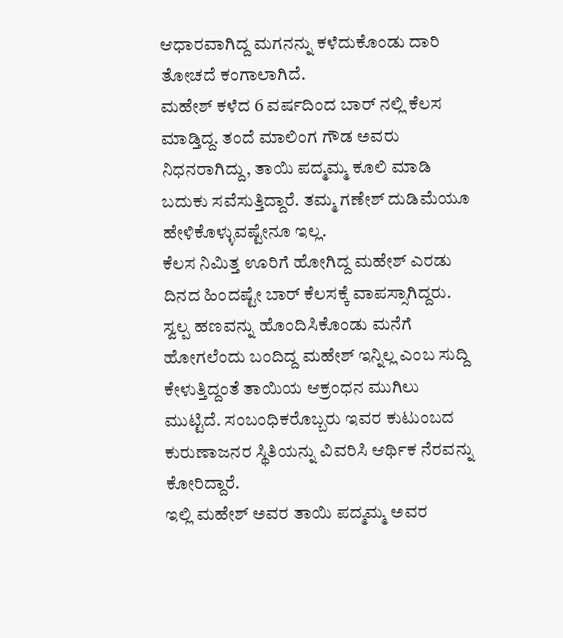ಆಧಾರವಾಗಿದ್ದ ಮಗನನ್ನು ಕಳೆದುಕೊಂಡು ದಾರಿ ತೋಚದೆ ಕಂಗಾಲಾಗಿದೆ.
ಮಹೇಶ್ ಕಳೆದ 6 ವರ್ಷದಿಂದ ಬಾರ್ ನಲ್ಲಿ ಕೆಲಸ ಮಾಡ್ತಿದ್ದ. ತಂದೆ ಮಾಲಿಂಗ ಗೌಡ ಅವರು ನಿಧನರಾಗಿದ್ದು, ತಾಯಿ ಪದ್ಮಮ್ಮ ಕೂಲಿ ಮಾಡಿ ಬದುಕು ಸವೆಸುತ್ತಿದ್ದಾರೆ. ತಮ್ಮ ಗಣೇಶ್ ದುಡಿಮೆಯೂ ಹೇಳಿಕೊಳ್ಳುವಷ್ಟೇನೂ ಇಲ್ಲ.
ಕೆಲಸ ನಿಮಿತ್ತ ಊರಿಗೆ ಹೋಗಿದ್ದ ಮಹೇಶ್ ಎರಡು ದಿನದ ಹಿಂದಷ್ಟೇ ಬಾರ್ ಕೆಲಸಕ್ಕೆ ವಾಪಸ್ಸಾಗಿದ್ದರು. ಸ್ವಲ್ಪ ಹಣವನ್ನು ಹೊಂದಿಸಿಕೊಂಡು ಮನೆಗೆ ಹೋಗಲೆಂದು ಬಂದಿದ್ದ ಮಹೇಶ್ ಇನ್ನಿಲ್ಲ ಎಂಬ ಸುದ್ದಿ ಕೇಳುತ್ತಿದ್ದಂತೆ ತಾಯಿಯ ಆಕ್ರಂಧನ ಮುಗಿಲು ಮುಟ್ಟಿದೆ. ಸಂಬಂಧಿಕರೊಬ್ಬರು ಇವರ ಕುಟುಂಬದ ಕುರುಣಾಜನರ ಸ್ಥಿತಿಯನ್ನು ವಿವರಿಸಿ ಆರ್ಥಿಕ ನೆರವನ್ನು ಕೋರಿದ್ದಾರೆ.
ಇಲ್ಲಿ ಮಹೇಶ್ ಅವರ ತಾಯಿ ಪದ್ಮಮ್ಮ ಅವರ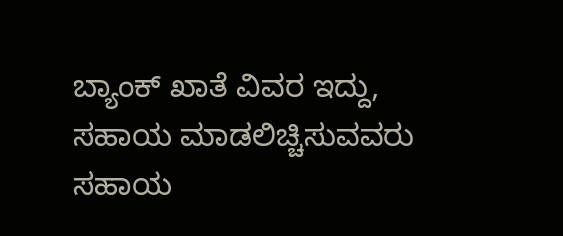ಬ್ಯಾಂಕ್ ಖಾತೆ ವಿವರ ಇದ್ದು, ಸಹಾಯ ಮಾಡಲಿಚ್ಚಿಸುವವರು ಸಹಾಯ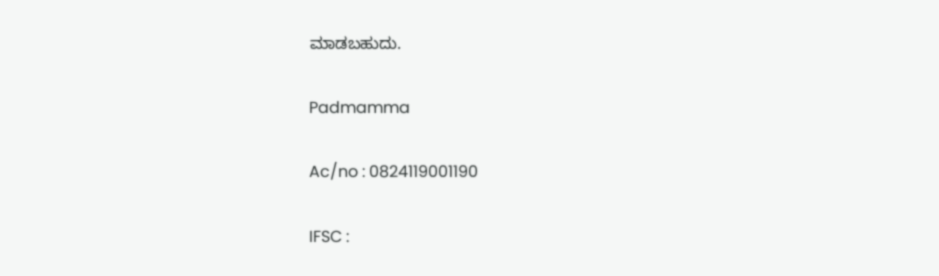ಮಾಡಬಹುದು.

Padmamma

Ac/no : 0824119001190

IFSC :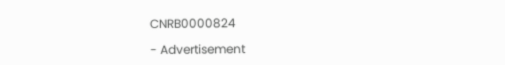CNRB0000824

- Advertisement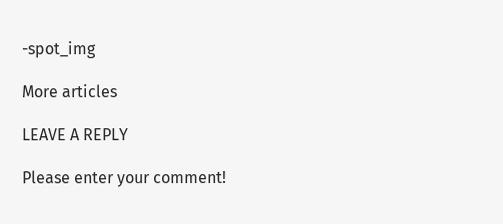-spot_img

More articles

LEAVE A REPLY

Please enter your comment!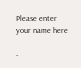Please enter your name here

-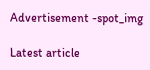Advertisement -spot_img

Latest article